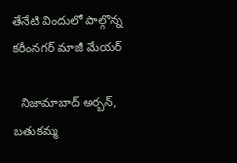తేనేటి విందులో పాల్గొన్న కరీంనగర్ మాజీ మేయర్

  నిజామాబాద్ అర్బన్, బతుకమ్మ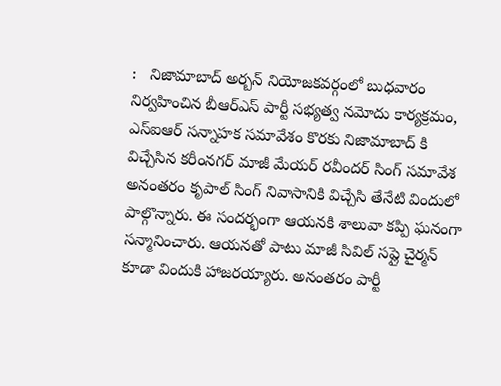:   నిజామాబాద్ అర్బన్ నియోజకవర్గంలో బుధవారం నిర్వహించిన బీఆర్ఎస్ పార్టీ సభ్యత్వ నమోదు కార్యక్రమం, ఎస్‌ఐఆర్ సన్నాహక సమావేశం కొరకు నిజామాబాద్ కి విచ్చేసిన కరీంనగర్ మాజీ మేయర్ రవీందర్ సింగ్ సమావేశ అనంతరం కృపాల్ సింగ్ నివాసానికి విచ్చేసి తేనేటి విందులో పాల్గొన్నారు. ఈ సందర్భంగా ఆయనకి శాలువా కప్పి ఘనంగా సన్మానించారు. ఆయనతో పాటు మాజీ సివిల్ సప్లై చైర్మన్ కూడా విందుకి హాజరయ్యారు. అనంతరం పార్టీ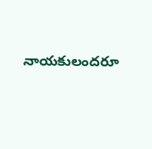నాయకులందరూ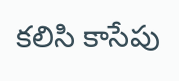కలిసి కాసేపు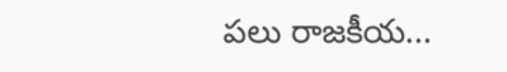పలు రాజకీయ...